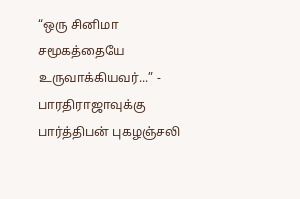“ஒரு சினிமா சமூகத்தையே உருவாக்கியவர்...” - பாரதிராஜாவுக்கு பார்த்திபன் புகழஞ்சலி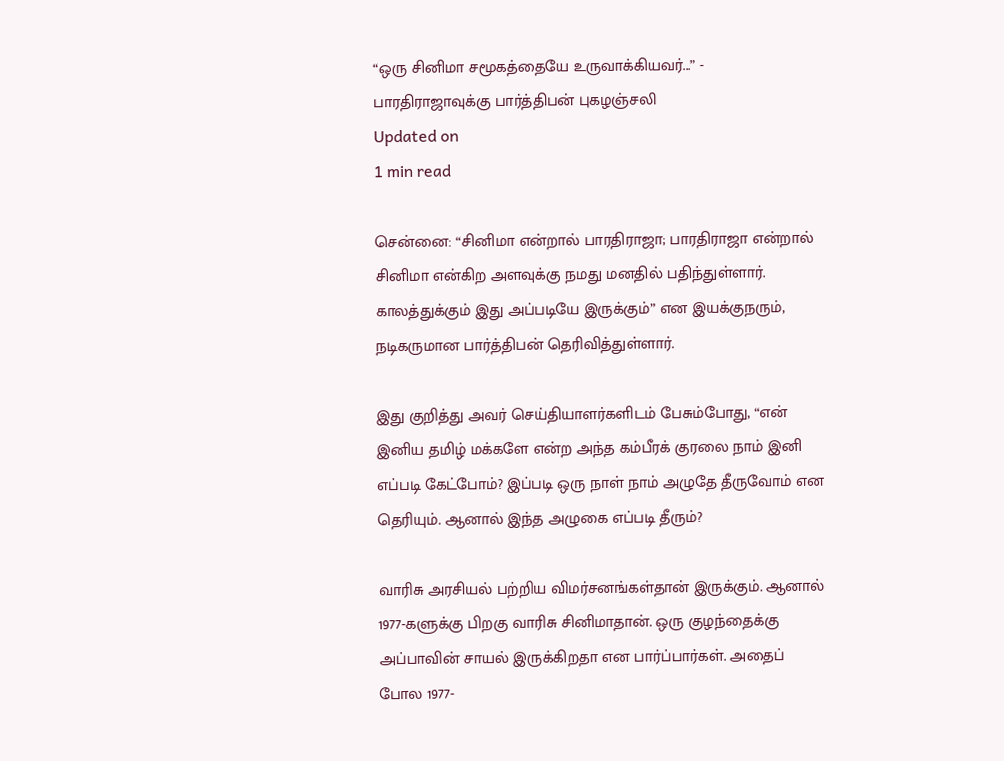“ஒரு சினிமா சமூகத்தையே உருவாக்கியவர்...” - பாரதிராஜாவுக்கு பார்த்திபன் புகழஞ்சலி
Updated on
1 min read

சென்னை: “சினிமா என்றால் பாரதிராஜா; பாரதிராஜா என்றால் சினிமா என்கிற அளவுக்கு நமது மனதில் பதிந்துள்ளார். காலத்துக்கும் இது அப்படியே இருக்கும்” என இயக்குநரும், நடிகருமான பார்த்திபன் தெரிவித்துள்ளார்.

இது குறித்து அவர் செய்தியாளர்களிடம் பேசும்போது, “என் இனிய தமிழ் மக்களே என்ற அந்த கம்பீரக் குரலை நாம் இனி எப்படி கேட்போம்? இப்படி ஒரு நாள் நாம் அழுதே தீருவோம் என தெரியும். ஆனால் இந்த அழுகை எப்படி தீரும்?

வாரிசு அரசியல் பற்றிய விமர்சனங்கள்தான் இருக்கும். ஆனால் 1977-களுக்கு பிறகு வாரிசு சினிமாதான். ஒரு குழந்தைக்கு அப்பாவின் சாயல் இருக்கிறதா என பார்ப்பார்கள். அதைப் போல 1977-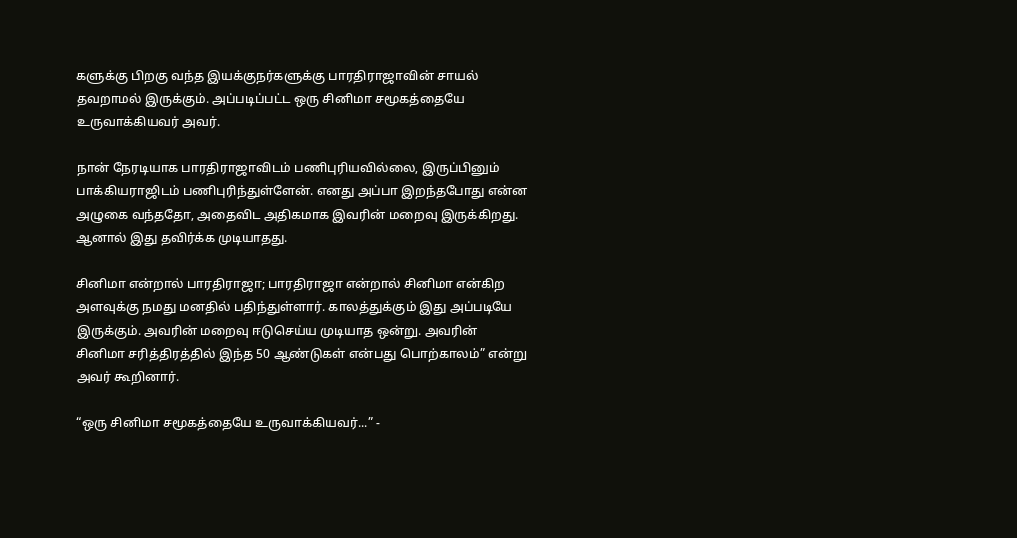களுக்கு பிறகு வந்த இயக்குநர்களுக்கு பாரதிராஜாவின் சாயல் தவறாமல் இருக்கும். அப்படிப்பட்ட ஒரு சினிமா சமூகத்தையே உருவாக்கியவர் அவர்.

நான் நேரடியாக பாரதிராஜாவிடம் பணிபுரியவில்லை, இருப்பினும் பாக்கியராஜிடம் பணிபுரிந்துள்ளேன். எனது அப்பா இறந்தபோது என்ன அழுகை வந்ததோ, அதைவிட அதிகமாக இவரின் மறைவு இருக்கிறது. ஆனால் இது தவிர்க்க முடியாதது.

சினிமா என்றால் பாரதிராஜா; பாரதிராஜா என்றால் சினிமா என்கிற அளவுக்கு நமது மனதில் பதிந்துள்ளார். காலத்துக்கும் இது அப்படியே இருக்கும். அவரின் மறைவு ஈடுசெய்ய முடியாத ஒன்று. அவரின் சினிமா சரித்திரத்தில் இந்த 50 ஆண்டுகள் என்பது பொற்காலம்” என்று அவர் கூறினார்.

“ஒரு சினிமா சமூகத்தையே உருவாக்கியவர்...” -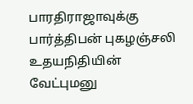பாரதிராஜாவுக்கு பார்த்திபன் புகழஞ்சலி
உதயநிதியின் வேட்புமனு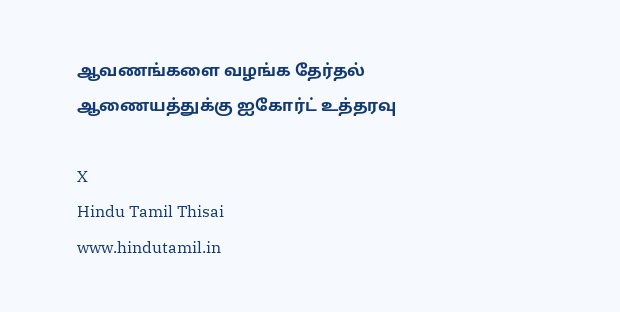ஆவணங்களை வழங்க தேர்தல் ஆணையத்துக்கு ஐகோர்ட் உத்தரவு

X
Hindu Tamil Thisai
www.hindutamil.in